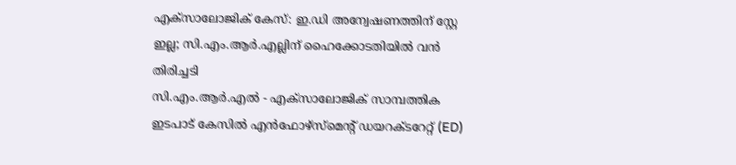എക്സാലോജിക് കേസ്: ഇ.ഡി അന്വേഷണത്തിന് സ്റ്റേ ഇല്ല; സി.എം.ആർ.എല്ലിന് ഹൈക്കോടതിയിൽ വൻ തിരിച്ചടി
സി.എം.ആർ.എൽ - എക്സാലോജിക് സാമ്പത്തിക ഇടപാട് കേസിൽ എൻഫോഴ്സ്മെന്റ് ഡയറക്ടറേറ്റ് (ED)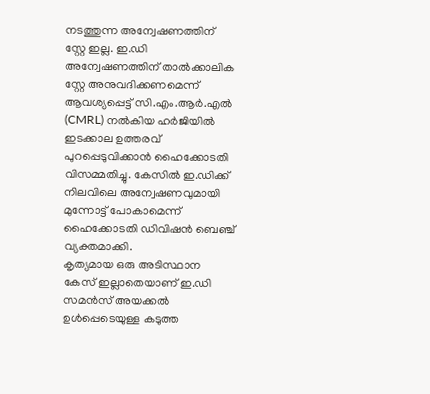നടത്തുന്ന അന്വേഷണത്തിന് സ്റ്റേ ഇല്ല. ഇ.ഡി അന്വേഷണത്തിന് താൽക്കാലിക സ്റ്റേ അനുവദിക്കണമെന്ന് ആവശ്യപ്പെട്ട് സി.എം.ആർ.എൽ (CMRL) നൽകിയ ഹർജിയിൽ ഇടക്കാല ഉത്തരവ് പുറപ്പെടുവിക്കാൻ ഹൈക്കോടതി വിസമ്മതിച്ചു. കേസിൽ ഇ.ഡിക്ക് നിലവിലെ അന്വേഷണവുമായി മുന്നോട്ട് പോകാമെന്ന് ഹൈക്കോടതി ഡിവിഷൻ ബെഞ്ച് വ്യക്തമാക്കി.
കൃത്യമായ ഒരു അടിസ്ഥാന കേസ് ഇല്ലാതെയാണ് ഇ.ഡി സമൻസ് അയക്കൽ ഉൾപ്പെടെയുള്ള കടുത്ത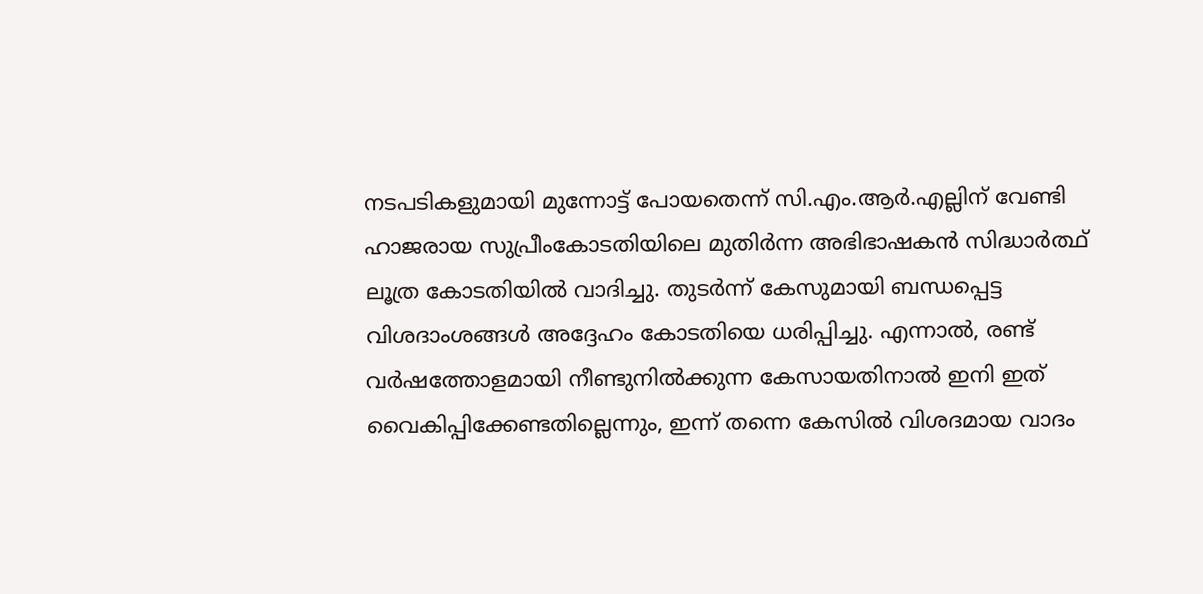നടപടികളുമായി മുന്നോട്ട് പോയതെന്ന് സി.എം.ആർ.എല്ലിന് വേണ്ടി ഹാജരായ സുപ്രീംകോടതിയിലെ മുതിർന്ന അഭിഭാഷകൻ സിദ്ധാർത്ഥ് ലൂത്ര കോടതിയിൽ വാദിച്ചു. തുടർന്ന് കേസുമായി ബന്ധപ്പെട്ട വിശദാംശങ്ങൾ അദ്ദേഹം കോടതിയെ ധരിപ്പിച്ചു. എന്നാൽ, രണ്ട് വർഷത്തോളമായി നീണ്ടുനിൽക്കുന്ന കേസായതിനാൽ ഇനി ഇത് വൈകിപ്പിക്കേണ്ടതില്ലെന്നും, ഇന്ന് തന്നെ കേസിൽ വിശദമായ വാദം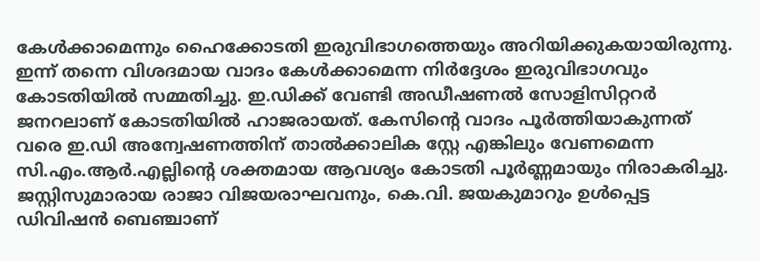കേൾക്കാമെന്നും ഹൈക്കോടതി ഇരുവിഭാഗത്തെയും അറിയിക്കുകയായിരുന്നു.
ഇന്ന് തന്നെ വിശദമായ വാദം കേൾക്കാമെന്ന നിർദ്ദേശം ഇരുവിഭാഗവും കോടതിയിൽ സമ്മതിച്ചു. ഇ.ഡിക്ക് വേണ്ടി അഡീഷണൽ സോളിസിറ്ററർ ജനറലാണ് കോടതിയിൽ ഹാജരായത്. കേസിന്റെ വാദം പൂർത്തിയാകുന്നത് വരെ ഇ.ഡി അന്വേഷണത്തിന് താൽക്കാലിക സ്റ്റേ എങ്കിലും വേണമെന്ന സി.എം.ആർ.എല്ലിന്റെ ശക്തമായ ആവശ്യം കോടതി പൂർണ്ണമായും നിരാകരിച്ചു. ജസ്റ്റിസുമാരായ രാജാ വിജയരാഘവനും, കെ.വി. ജയകുമാറും ഉൾപ്പെട്ട ഡിവിഷൻ ബെഞ്ചാണ്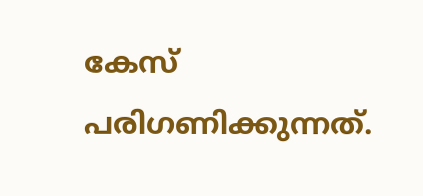കേസ് പരിഗണിക്കുന്നത്.